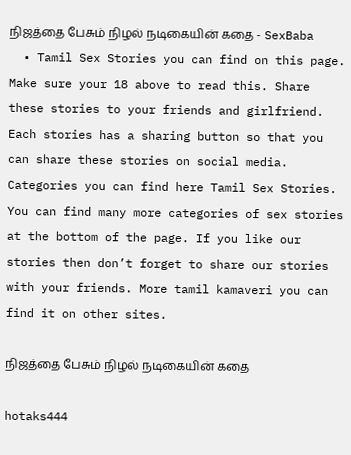நிஜத்தை பேசும் நிழல் நடிகையின் கதை - SexBaba
  • Tamil Sex Stories you can find on this page. Make sure your 18 above to read this. Share these stories to your friends and girlfriend. Each stories has a sharing button so that you can share these stories on social media. Categories you can find here Tamil Sex Stories. You can find many more categories of sex stories at the bottom of the page. If you like our stories then don’t forget to share our stories with your friends. More tamil kamaveri you can find it on other sites.

நிஜத்தை பேசும் நிழல் நடிகையின் கதை

hotaks444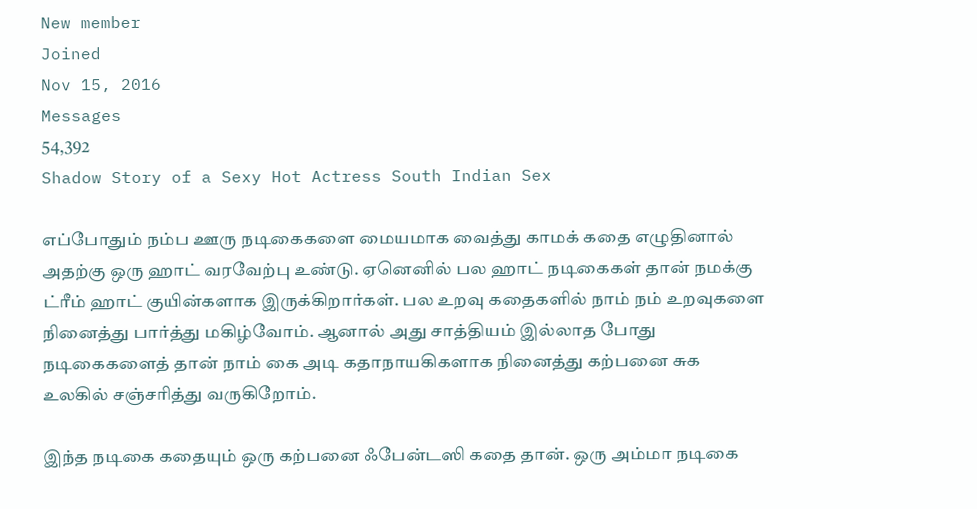New member
Joined
Nov 15, 2016
Messages
54,392
Shadow Story of a Sexy Hot Actress South Indian Sex

எப்போதும் நம்ப ஊரு நடிகைகளை மையமாக வைத்து காமக் கதை எழுதினால் அதற்கு ஒரு ஹாட் வரவேற்பு உண்டு. ஏனெனில் பல ஹாட் நடிகைகள் தான் நமக்கு ட்ரீம் ஹாட் குயின்களாக இருக்கிறார்கள். பல உறவு கதைகளில் நாம் நம் உறவுகளை நினைத்து பார்த்து மகிழ்வோம். ஆனால் அது சாத்தியம் இல்லாத போது நடிகைகளைத் தான் நாம் கை அடி கதாநாயகிகளாக நினைத்து கற்பனை சுக உலகில் சஞ்சரித்து வருகிறோம்.

இந்த நடிகை கதையும் ஒரு கற்பனை ஃபேன்டஸி கதை தான். ஒரு அம்மா நடிகை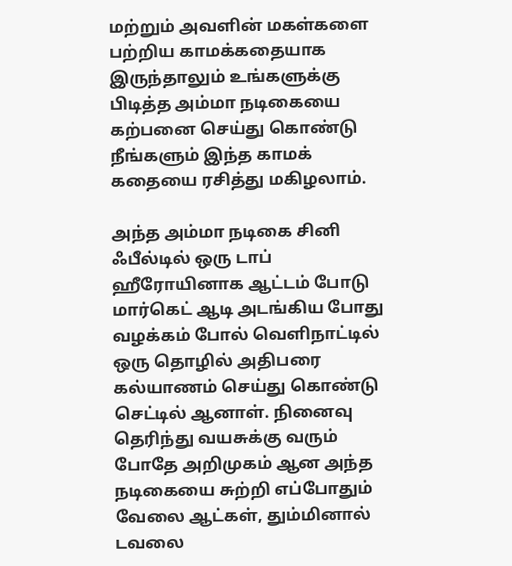மற்றும் அவளின் மகள்களை பற்றிய காமக்கதையாக இருந்தாலும் உங்களுக்கு பிடித்த அம்மா நடிகையை கற்பனை செய்து கொண்டு நீங்களும் இந்த காமக் கதையை ரசித்து மகிழலாம்.

அந்த அம்மா நடிகை சினி ஃபீல்டில் ஒரு டாப் ஹீரோயினாக ஆட்டம் போடு மார்கெட் ஆடி அடங்கிய போது வழக்கம் போல் வெளிநாட்டில் ஒரு தொழில் அதிபரை கல்யாணம் செய்து கொண்டு செட்டில் ஆனாள். நினைவு தெரிந்து வயசுக்கு வரும் போதே அறிமுகம் ஆன அந்த நடிகையை சுற்றி எப்போதும் வேலை ஆட்கள், தும்மினால் டவலை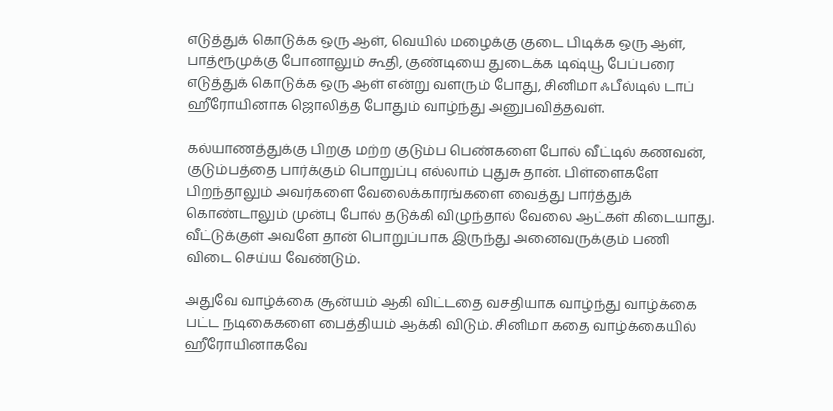எடுத்துக் கொடுக்க ஒரு ஆள், வெயில் மழைக்கு குடை பிடிக்க ஒரு ஆள், பாத்ரூமுக்கு போனாலும் கூதி, குண்டியை துடைக்க டிஷ்யூ பேப்பரை எடுத்துக் கொடுக்க ஒரு ஆள் என்று வளரும் போது, சினிமா ஃபீல்டில் டாப் ஹீரோயினாக ஜொலித்த போதும் வாழ்ந்து அனுபவித்தவள்.

கல்யாணத்துக்கு பிறகு மற்ற குடும்ப பெண்களை போல் வீட்டில் கணவன், குடும்பத்தை பார்க்கும் பொறுப்பு எல்லாம் புதுசு தான். பிள்ளைகளே பிறந்தாலும் அவர்களை வேலைக்காரங்களை வைத்து பார்த்துக் கொண்டாலும் முன்பு போல் தடுக்கி விழுந்தால் வேலை ஆட்கள் கிடையாது. வீட்டுக்குள் அவளே தான் பொறுப்பாக இருந்து அனைவருக்கும் பணி விடை செய்ய வேண்டும்.

அதுவே வாழ்க்கை சூன்யம் ஆகி விட்டதை வசதியாக வாழ்ந்து வாழ்க்கை பட்ட நடிகைகளை பைத்தியம் ஆக்கி விடும். சினிமா கதை வாழ்க்கையில் ஹீரோயினாகவே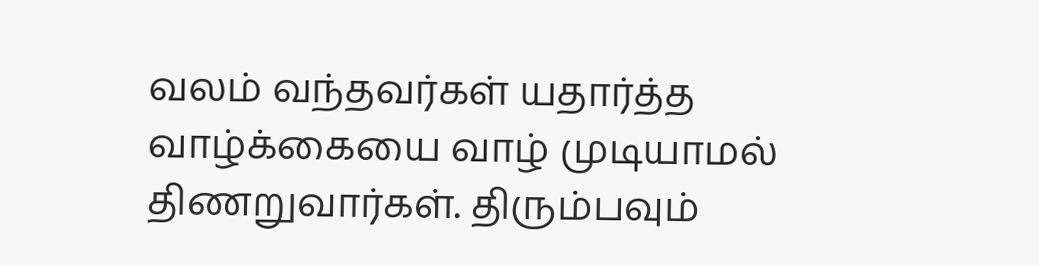வலம் வந்தவர்கள் யதார்த்த வாழ்க்கையை வாழ் முடியாமல் திணறுவார்கள். திரும்பவும்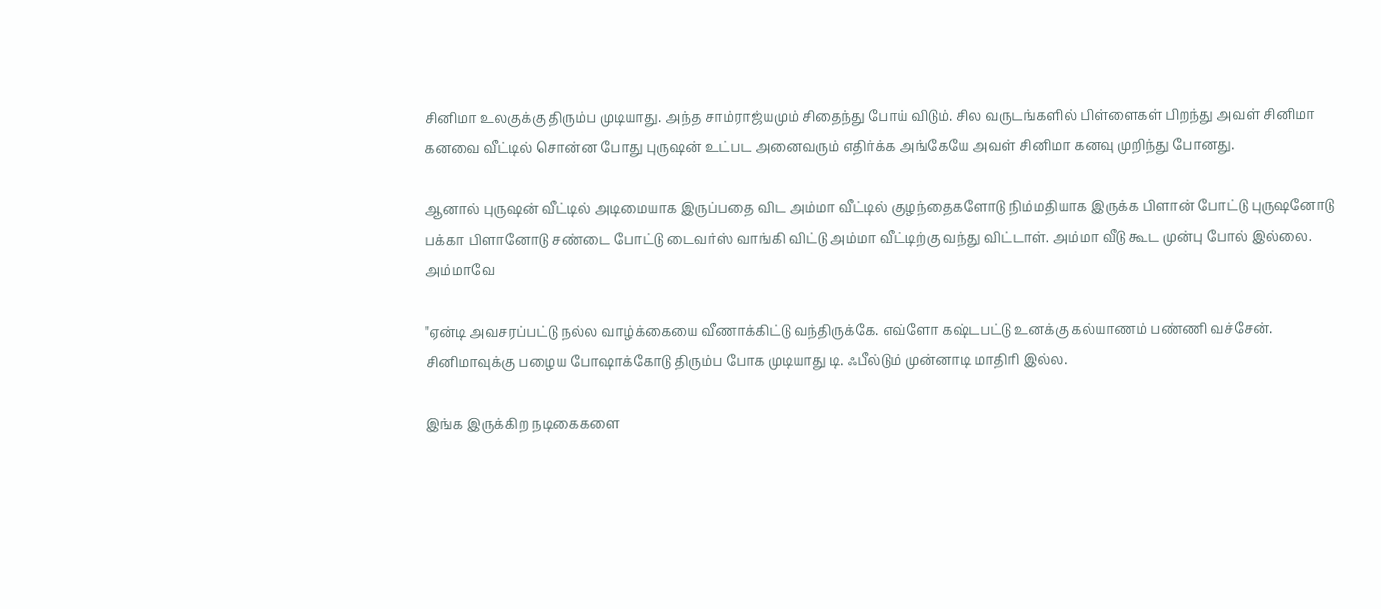சினிமா உலகுக்கு திரும்ப முடியாது. அந்த சாம்ராஜ்யமும் சிதைந்து போய் விடும். சில வருடங்களில் பிள்ளைகள் பிறந்து அவள் சினிமா கனவை வீட்டில் சொன்ன போது புருஷன் உட்பட அனைவரும் எதிர்க்க அங்கேயே அவள் சினிமா கனவு முறிந்து போனது.

ஆனால் புருஷன் வீட்டில் அடிமையாக இருப்பதை விட அம்மா வீட்டில் குழந்தைகளோடு நிம்மதியாக இருக்க பிளான் போட்டு புருஷனோடு பக்கா பிளானோடு சண்டை போட்டு டைவர்ஸ் வாங்கி விட்டு அம்மா வீட்டிற்கு வந்து விட்டாள். அம்மா வீடு கூட முன்பு போல் இல்லை. அம்மாவே

"ஏன்டி அவசரப்பட்டு நல்ல வாழ்க்கையை வீணாக்கிட்டு வந்திருக்கே. எவ்ளோ கஷ்டபட்டு உனக்கு கல்யாணம் பண்ணி வச்சேன். சினிமாவுக்கு பழைய போஷாக்கோடு திரும்ப போக முடியாது டி. ஃபீல்டும் முன்னாடி மாதிரி இல்ல.

இங்க இருக்கிற நடிகைகளை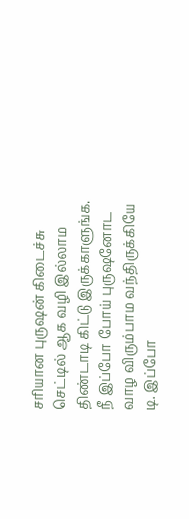சரியான புருஷன் கிடைச்சு செட்டில் ஆக வழி இல்லாம திண்டாடி கிட்டு இருக்காளுங்க. நீ இப்போ போய் புருஷனோட வாழ விரும்பாம வந்திருக்கியே டி. இப்போ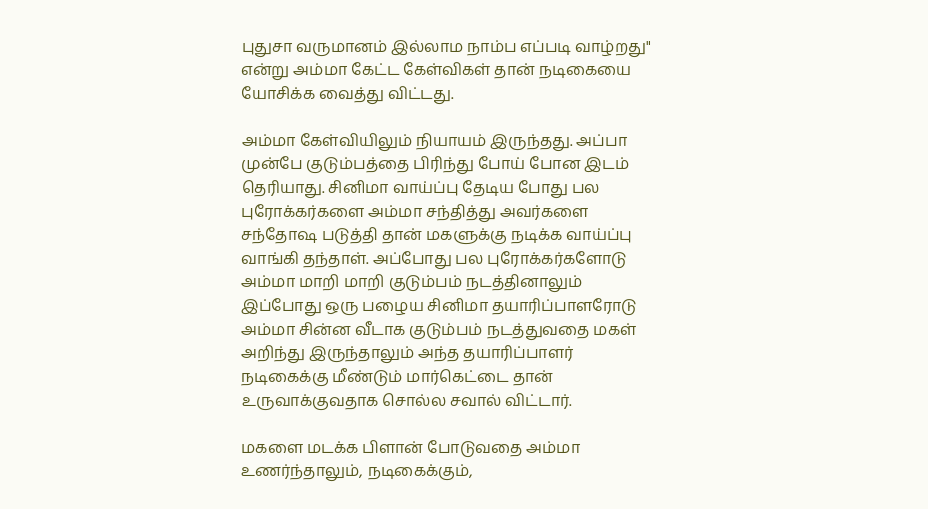புதுசா வருமானம் இல்லாம நாம்ப எப்படி வாழ்றது" என்று அம்மா கேட்ட கேள்விகள் தான் நடிகையை யோசிக்க வைத்து விட்டது.

அம்மா கேள்வியிலும் நியாயம் இருந்தது. அப்பா முன்பே குடும்பத்தை பிரிந்து போய் போன இடம் தெரியாது. சினிமா வாய்ப்பு தேடிய போது பல புரோக்கர்களை அம்மா சந்தித்து அவர்களை சந்தோஷ படுத்தி தான் மகளுக்கு நடிக்க வாய்ப்பு வாங்கி தந்தாள். அப்போது பல புரோக்கர்களோடு அம்மா மாறி மாறி குடும்பம் நடத்தினாலும் இப்போது ஒரு பழைய சினிமா தயாரிப்பாளரோடு அம்மா சின்ன வீடாக குடும்பம் நடத்துவதை மகள் அறிந்து இருந்தாலும் அந்த தயாரிப்பாளர் நடிகைக்கு மீண்டும் மார்கெட்டை தான் உருவாக்குவதாக சொல்ல சவால் விட்டார்.

மகளை மடக்க பிளான் போடுவதை அம்மா உணர்ந்தாலும், நடிகைக்கும்,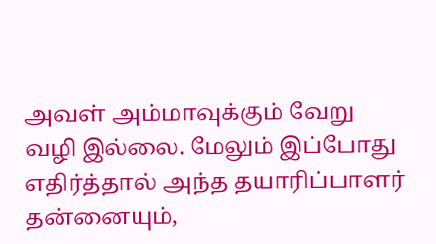அவள் அம்மாவுக்கும் வேறு வழி இல்லை. மேலும் இப்போது எதிர்த்தால் அந்த தயாரிப்பாளர் தன்னையும்,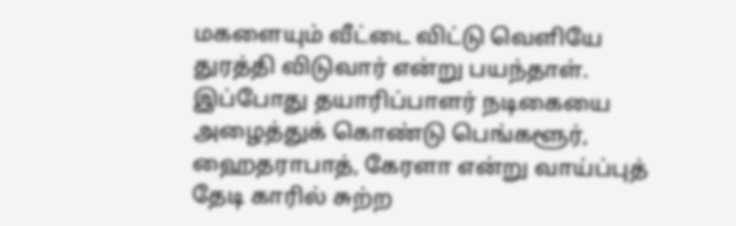மகளையும் வீட்டை விட்டு வெளியே துரத்தி விடுவார் என்று பயந்தாள். இப்போது தயாரிப்பாளர் நடிகையை அழைத்துக் கொண்டு பெங்களூர், ஹைதராபாத், கேரளா என்று வாய்ப்புத் தேடி காரில் சுற்ற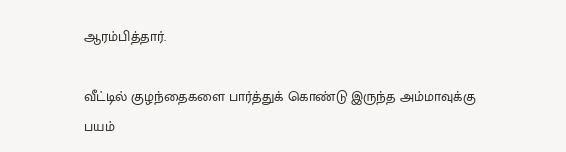ஆரம்பித்தார்.

வீட்டில் குழந்தைகளை பார்த்துக் கொண்டு இருந்த அம்மாவுக்கு பயம்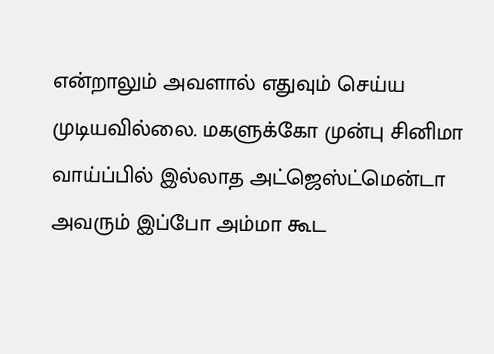என்றாலும் அவளால் எதுவும் செய்ய முடியவில்லை. மகளுக்கோ முன்பு சினிமா வாய்ப்பில் இல்லாத அட்ஜெஸ்ட்மென்டா அவரும் இப்போ அம்மா கூட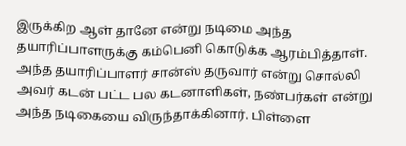இருக்கிற ஆள் தானே என்று நடிமை அந்த தயாரிப்பாளருக்கு கம்பெனி கொடுக்க ஆரம்பித்தாள். அந்த தயாரிப்பாளர் சான்ஸ் தருவார் என்று சொல்லி அவர் கடன் பட்ட பல கடனாளிகள், நண்பர்கள் என்று அந்த நடிகையை விருந்தாக்கினார். பிள்ளை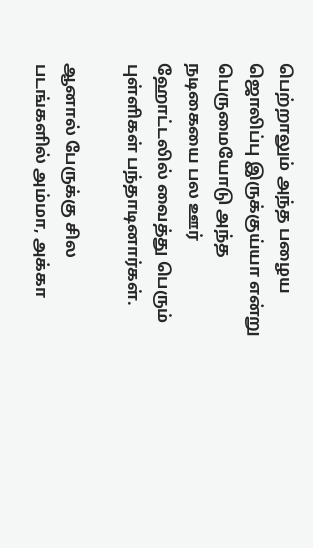பெற்றாலும் அந்த பழைய ஜொலிப்பு இருக்குய்யா என்று பெருமையோடு அந்த நடிகையை பல ஊர் ஹோட்டலில் வைத்து பெரும் புள்ளிகள் பந்தாடினார்கள்.

ஆனால் பேருக்கு சில படங்களில் அம்மா, அக்கா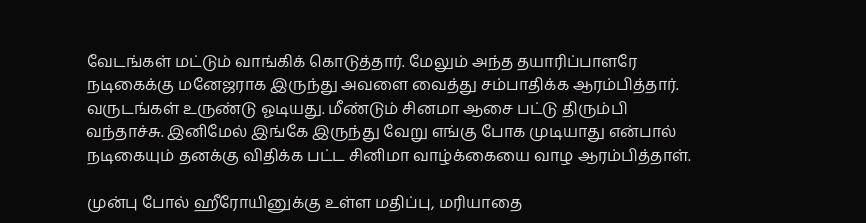வேடங்கள் மட்டும் வாங்கிக் கொடுத்தார். மேலும் அந்த தயாரிப்பாளரே நடிகைக்கு மனேஜராக இருந்து அவளை வைத்து சம்பாதிக்க ஆரம்பித்தார். வருடங்கள் உருண்டு ஓடியது. மீண்டும் சினமா ஆசை பட்டு திரும்பி வந்தாச்சு. இனிமேல் இங்கே இருந்து வேறு எங்கு போக முடியாது என்பால் நடிகையும் தனக்கு விதிக்க பட்ட சினிமா வாழ்க்கையை வாழ ஆரம்பித்தாள்.

முன்பு போல் ஹீரோயினுக்கு உள்ள மதிப்பு, மரியாதை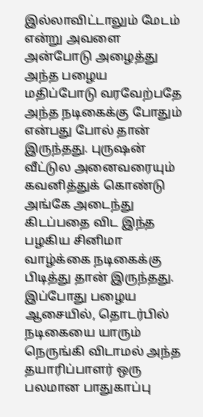இல்லாவிட்டாலும் மேடம் என்று அவளை அன்போடு அழைத்து அந்த பழைய மதிப்போடு வரவேற்பதே அந்த நடிகைக்கு போதும் என்பது போல் தான் இருந்தது. புருஷன் வீட்டுல அனைவரையும் கவனித்துக் கொண்டு அங்கே அடைந்து கிடப்பதை விட இந்த பழகிய சினிமா வாழ்க்கை நடிகைக்கு பிடித்து தான் இருந்தது. இப்போது பழைய ஆசையில், தொடர்பில் நடிகையை யாரும் நெருங்கி விடாமல் அந்த தயாரிப்பாளர் ஒரு பலமான பாதுகாப்பு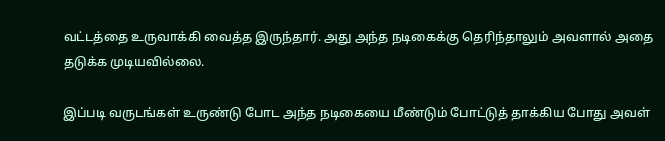வட்டத்தை உருவாக்கி வைத்த இருந்தார். அது அந்த நடிகைக்கு தெரிந்தாலும் அவளால் அதை தடுக்க முடியவில்லை.

இப்படி வருடங்கள் உருண்டு போட அந்த நடிகையை மீண்டும் போட்டுத் தாக்கிய போது அவள்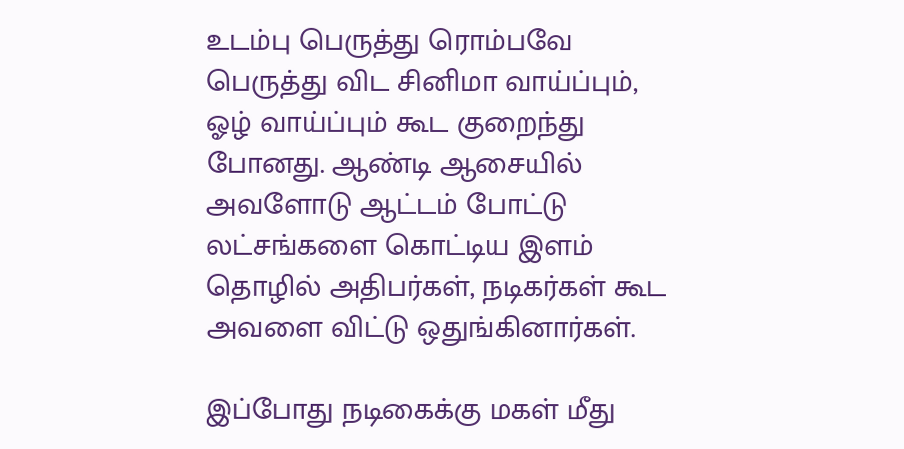உடம்பு பெருத்து ரொம்பவே பெருத்து விட சினிமா வாய்ப்பும், ஓழ் வாய்ப்பும் கூட குறைந்து போனது. ஆண்டி ஆசையில் அவளோடு ஆட்டம் போட்டு லட்சங்களை கொட்டிய இளம் தொழில் அதிபர்கள், நடிகர்கள் கூட அவளை விட்டு ஒதுங்கினார்கள்.

இப்போது நடிகைக்கு மகள் மீது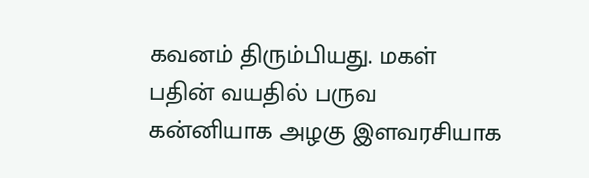கவனம் திரும்பியது. மகள் பதின் வயதில் பருவ கன்னியாக அழகு இளவரசியாக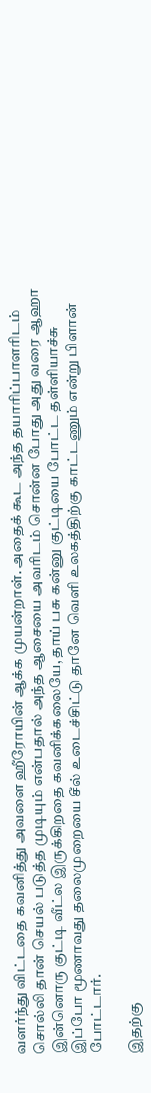வளர்ந்து விட்டதை கவனித்து அவளை ஹீரோயின் ஆக்க முயன்றாள். அதைக் கூட அந்த தயாரிப்பாளரிடம் சொல்லி தான் செயல் படுத்த முடியும் என்பதால் அந்த ஆசையை அவரிடம் சொன்ன போது அது வரை ஆஹா இன்னொரு குட்டி வீட்ல இருக்கிறதை கவனிக்கலையே, தாய் பசு கன்னு குட்டியை போட்ட தள்ளியாச்சு இப்போ மூணாவது தலைமுறையை சீல் உடைச்சிட்டு தானே வெளி உலகத்திற்கு காட்டணும் என்று பிளான் போட்டார்.

இதற்கு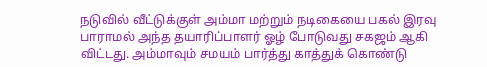நடுவில் வீட்டுக்குள் அம்மா மற்றும் நடிகையை பகல் இரவு பாராமல் அந்த தயாரிப்பாளர் ஓழ் போடுவது சகஜம் ஆகி விட்டது. அம்மாவும் சமயம் பார்த்து காத்துக் கொண்டு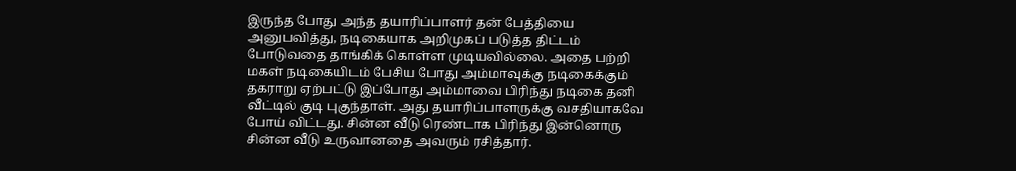இருந்த போது அந்த தயாரிப்பாளர் தன் பேத்தியை அனுபவித்து, நடிகையாக அறிமுகப் படுத்த திட்டம் போடுவதை தாங்கிக் கொள்ள முடியவில்லை. அதை பற்றி மகள் நடிகையிடம் பேசிய போது அம்மாவுக்கு நடிகைக்கும் தகராறு ஏற்பட்டு இப்போது அம்மாவை பிரிந்து நடிகை தனி வீட்டில் குடி புகுந்தாள். அது தயாரிப்பாளருக்கு வசதியாகவே போய் விட்டது. சின்ன வீடு ரெண்டாக பிரிந்து இன்னொரு சின்ன வீடு உருவானதை அவரும் ரசித்தார்.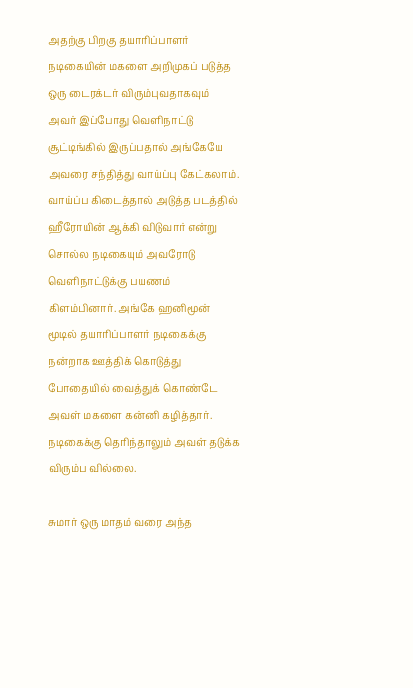அதற்கு பிறகு தயாரிப்பாளர் நடிகையின் மகளை அறிமுகப் படுத்த ஒரு டைரக்டர் விரும்புவதாகவும் அவர் இப்போது வெளிநாட்டு சூட்டிங்கில் இருப்பதால் அங்கேயே அவரை சந்தித்து வாய்ப்பு கேட்கலாம். வாய்ப்ப கிடைத்தால் அடுத்த படத்தில் ஹீரோயின் ஆக்கி விடுவார் என்று சொல்ல நடிகையும் அவரோடு வெளிநாட்டுக்கு பயணம் கிளம்பினார். அங்கே ஹனிமூன் மூடில் தயாரிப்பாளர் நடிகைக்கு நன்றாக ஊத்திக் கொடுத்து போதையில் வைத்துக் கொண்டே அவள் மகளை கன்னி கழித்தார். நடிகைக்கு தெரிந்தாலும் அவள் தடுக்க விரும்ப வில்லை.

சுமார் ஒரு மாதம் வரை அந்த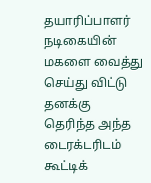தயாரிப்பாளர் நடிகையின் மகளை வைத்து செய்து விட்டு தனக்கு தெரிந்த அந்த டைரக்டரிடம் கூட்டிக்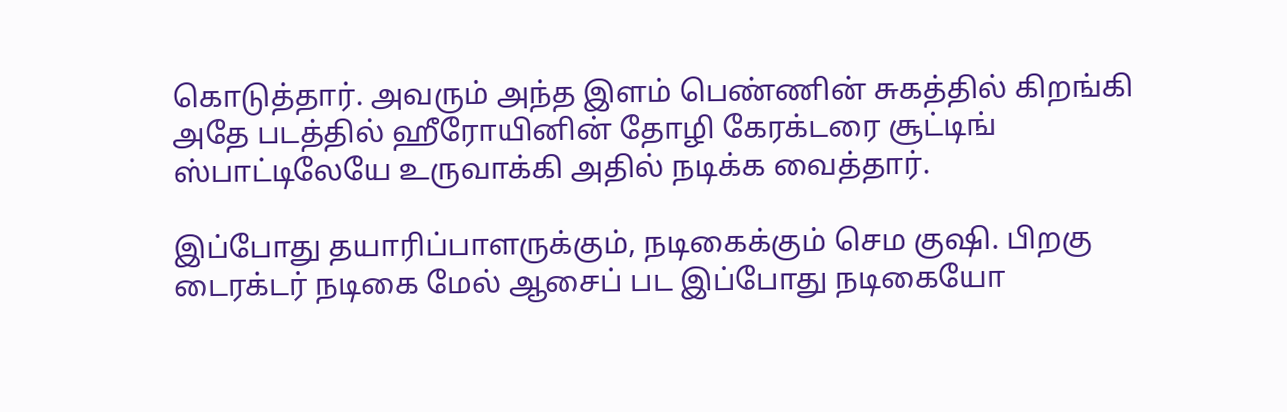கொடுத்தார். அவரும் அந்த இளம் பெண்ணின் சுகத்தில் கிறங்கி அதே படத்தில் ஹீரோயினின் தோழி கேரக்டரை சூட்டிங் ஸ்பாட்டிலேயே உருவாக்கி அதில் நடிக்க வைத்தார்.

இப்போது தயாரிப்பாளருக்கும், நடிகைக்கும் செம குஷி. பிறகு டைரக்டர் நடிகை மேல் ஆசைப் பட இப்போது நடிகையோ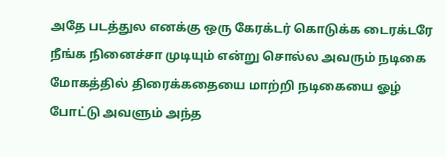அதே படத்துல எனக்கு ஒரு கேரக்டர் கொடுக்க டைரக்டரே நீங்க நினைச்சா முடியும் என்று சொல்ல அவரும் நடிகை மோகத்தில் திரைக்கதையை மாற்றி நடிகையை ஓழ் போட்டு அவளும் அந்த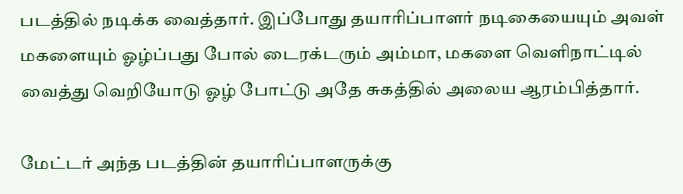படத்தில் நடிக்க வைத்தார். இப்போது தயாரிப்பாளர் நடிகையையும் அவள் மகளையும் ஓழ்ப்பது போல் டைரக்டரும் அம்மா, மகளை வெளிநாட்டில் வைத்து வெறியோடு ஓழ் போட்டு அதே சுகத்தில் அலைய ஆரம்பித்தார்.

மேட்டர் அந்த படத்தின் தயாரிப்பாளருக்கு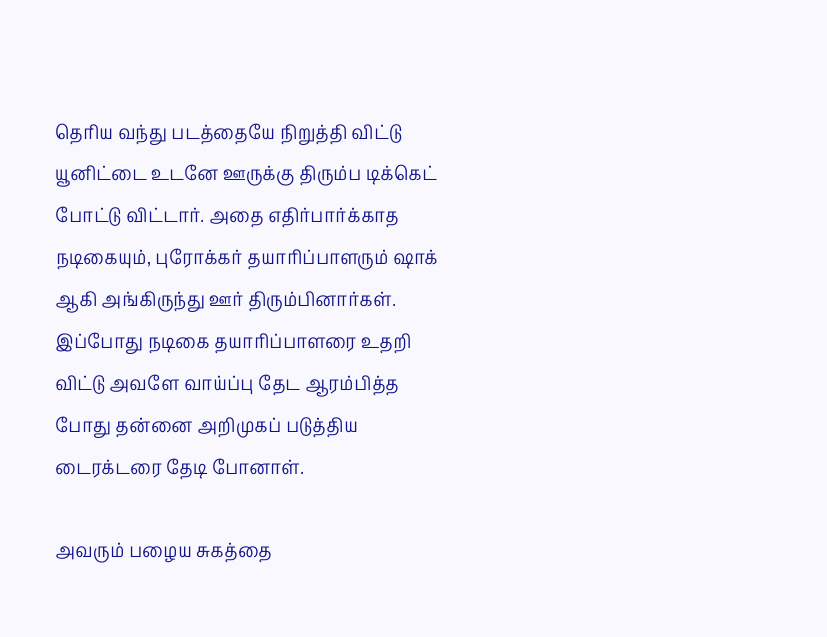தெரிய வந்து படத்தையே நிறுத்தி விட்டு யூனிட்டை உடனே ஊருக்கு திரும்ப டிக்கெட் போட்டு விட்டார். அதை எதிர்பார்க்காத நடிகையும், புரோக்கர் தயாரிப்பாளரும் ஷாக் ஆகி அங்கிருந்து ஊர் திரும்பினார்கள். இப்போது நடிகை தயாரிப்பாளரை உதறி விட்டு அவளே வாய்ப்பு தேட ஆரம்பித்த போது தன்னை அறிமுகப் படுத்திய டைரக்டரை தேடி போனாள்.

அவரும் பழைய சுகத்தை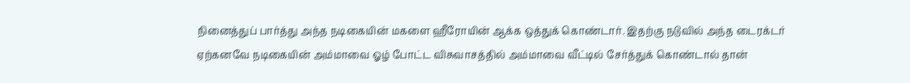நினைத்துப் பார்த்து அந்த நடிகையின் மகளை ஹீரோயின் ஆக்க ஒத்துக் கொண்டார். இதற்கு நடுவில் அந்த டைரக்டர் ஏற்கனவே நடிகையின் அம்மாவை ஓழ் போட்ட விசுவாசத்தில் அம்மாவை வீட்டில் சேர்த்துக் கொண்டால் தான்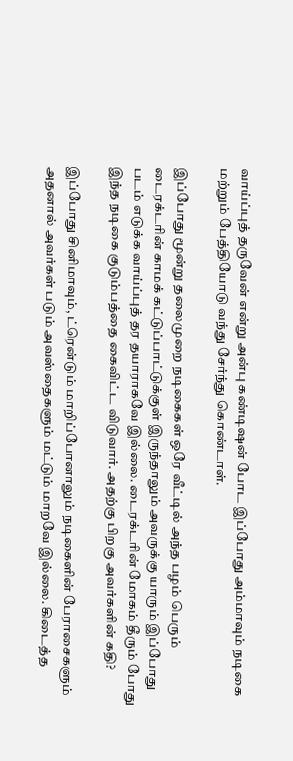வாய்ப்புத் தருவேன் என்று அன்பு கண்டிஷன் போட இப்போது அம்மாவும் நடிகை மற்றும் பேத்தியோடு வந்து சேர்ந்து கொண்டாள்.

இப்போது மூன்று தலைமுறை நடிகைகள் ஒரே வீட்டில் அந்த பழம் பெரும் டைரக்டரின் காமக் கட்டுப்பாட்டுக்குள் இருந்தாலும் அவருக்கு யாரும் இப்போது படம் எடுக்க வாய்ப்புத் தர தயாராகவே இல்லை. டைரக்டரின் மோகம் தீரும் போது இந்த நடிகை குடும்பத்தை கைவிட்ட விடுவார். அதற்கு பிறகு அவர்களின் கதி?

இப்போது சினிமாவும், ட்ரென்டும் மாறிப்போனாலும் நடிகைளின் பேராசைகளும் அதனால் அவர்கள் படும் அவஸ்தைகளும் மட்டும் மாறவே இல்லை. கிடைத்த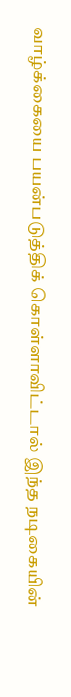வாழ்க்கையை பயன்படுத்திக் கொள்ளாவிட்டால் இந்த நடிகையின்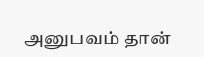அனுபவம் தான்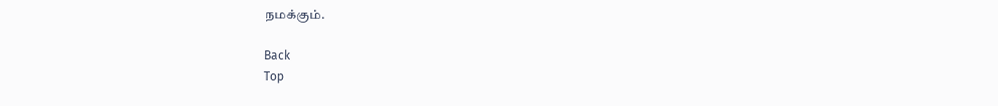நமக்கும்.

Back
Top